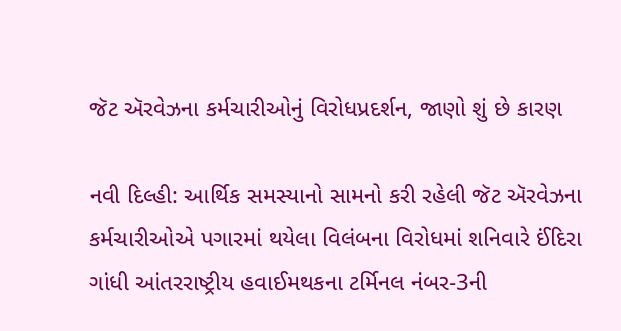જૅટ ઍરવેઝના કર્મચારીઓનું વિરોધપ્રદર્શન, જાણો શું છે કારણ

નવી દિલ્હી: આર્થિક સમસ્યાનો સામનો કરી રહેલી જૅટ ઍરવેઝના કર્મચારીઓએ પગારમાં થયેલા વિલંબના વિરોધમાં શનિવારે ઈંદિરા ગાંધી આંતરરાષ્ટ્રીય હવાઈમથકના ટર્મિનલ નંબર-3ની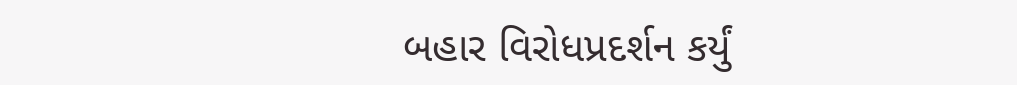બહાર વિરોધપ્રદર્શન કર્યું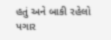હતું અને બાકી રહેલો પગાર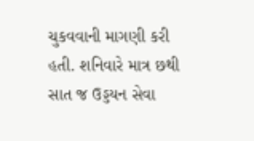ચુકવવાની માગણી કરી હતી. શનિવારે માત્ર છથી સાત જ ઉડ્ડયન સેવા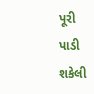પૂરી પાડી શકેલી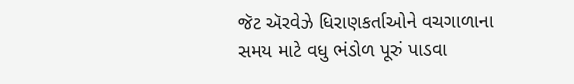જૅટ ઍરવેઝે ધિરાણકર્તાઓને વચગાળાના સમય માટે વધુ ભંડોળ પૂરું પાડવા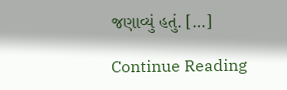જણાવ્યું હતું. […]

Continue Reading